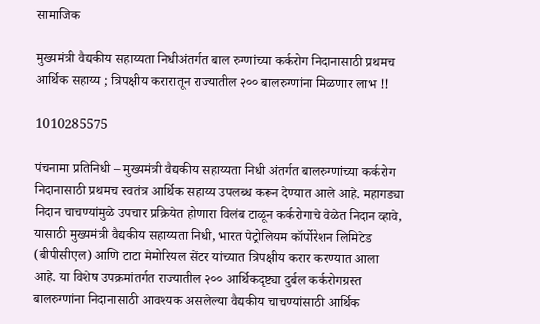सामाजिक

मुख्यमंत्री वैद्यकीय सहाय्यता निधीअंतर्गत बाल रुग्णांच्या कर्करोग निदानासाठी प्रथमच आर्थिक सहाय्य ; त्रिपक्षीय करारातून राज्यातील २०० बालरुग्णांना मिळणार लाभ !!

1010285575

पंचनामा प्रतिनिधी – मुख्यमंत्री वैद्यकीय सहाय्यता निधी अंतर्गत बालरुग्णांच्या कर्करोग निदानासाठी प्रथमच स्वतंत्र आर्थिक सहाय्य उपलब्ध करून देण्यात आले आहे. महागड्या निदान चाचण्यांमुळे उपचार प्रक्रियेत होणारा विलंब टाळून कर्करोगाचे वेळेत निदान व्हावे, यासाठी मुख्यमंत्री वैद्यकीय सहाय्यता निधी, भारत पेट्रोलियम कॉर्पोरेशन लिमिटेड (बीपीसीएल) आणि टाटा मेमोरियल सेंटर यांच्यात त्रिपक्षीय करार करण्यात आला आहे. या विशेष उपक्रमांतर्गत राज्यातील २०० आर्थिकदृष्ट्या दुर्बल कर्करोगग्रस्त बालरुग्णांना निदानासाठी आवश्यक असलेल्या वैद्यकीय चाचण्यांसाठी आर्थिक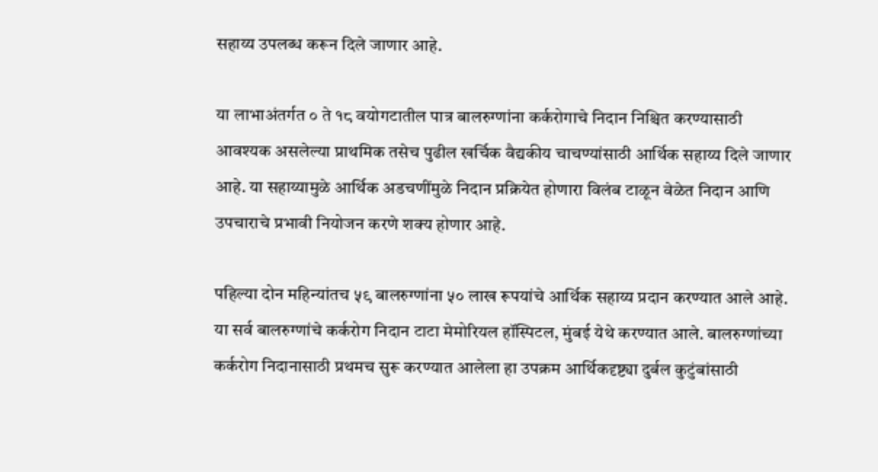सहाय्य उपलब्ध करून दिले जाणार आहे.

या लाभाअंतर्गत ० ते १८ वयोगटातील पात्र बालरुग्णांना कर्करोगाचे निदान निश्चित करण्यासाठी आवश्यक असलेल्या प्राथमिक तसेच पुढील खर्चिक वैद्यकीय चाचण्यांसाठी आर्थिक सहाय्य दिले जाणार आहे. या सहाय्यामुळे आर्थिक अडचणींमुळे निदान प्रक्रियेत होणारा विलंब टाळून वेळेत निदान आणि उपचाराचे प्रभावी नियोजन करणे शक्य होणार आहे.

पहिल्या दोन महिन्यांतच ५९ बालरुग्णांना ५० लाख रूपयांचे आर्थिक सहाय्य प्रदान करण्यात आले आहे. या सर्व बालरुग्णांचे कर्करोग निदान टाटा मेमोरियल हॉस्पिटल, मुंबई येथे करण्यात आले. बालरुग्णांच्या कर्करोग निदानासाठी प्रथमच सुरू करण्यात आलेला हा उपक्रम आर्थिकदृष्ट्या दुर्बल कुटुंबांसाठी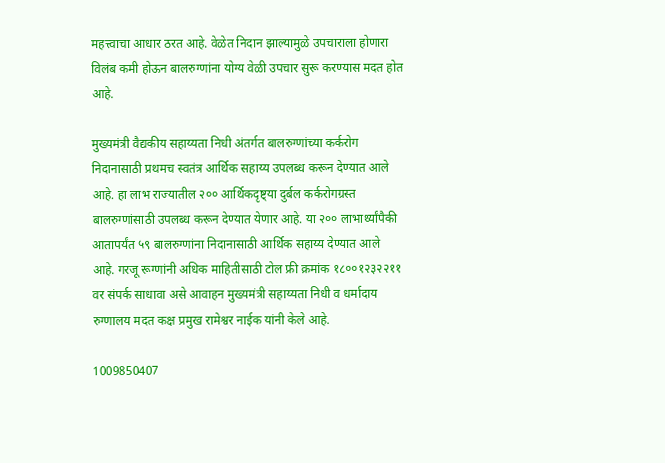महत्त्वाचा आधार ठरत आहे. वेळेत निदान झाल्यामुळे उपचाराला होणारा विलंब कमी होऊन बालरुग्णांना योग्य वेळी उपचार सुरू करण्यास मदत होत आहे.

मुख्यमंत्री वैद्यकीय सहाय्यता निधी अंतर्गत बालरुग्णांच्या कर्करोग निदानासाठी प्रथमच स्वतंत्र आर्थिक सहाय्य उपलब्ध करून देण्यात आले आहे. हा लाभ राज्यातील २०० आर्थिकदृष्ट्या दुर्बल कर्करोगग्रस्त बालरुग्णांसाठी उपलब्ध करून देण्यात येणार आहे. या २०० लाभार्थ्यांपैकी आतापर्यंत ५९ बालरुग्णांना निदानासाठी आर्थिक सहाय्य देण्यात आले आहे. गरजू रूग्णांनी अधिक माहितीसाठी टोल फ्री क्रमांक १८००१२३२२११ वर संपर्क साधावा असे आवाहन मुख्यमंत्री सहाय्यता निधी व धर्मादाय रुग्णालय मदत कक्ष प्रमुख रामेश्वर नाईक यांनी केले आहे.

1009850407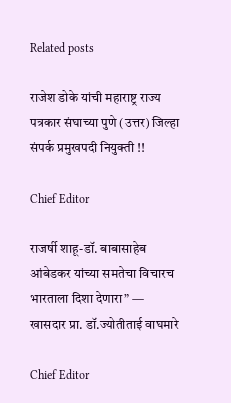Related posts

राजेश डोके यांची महाराष्ट्र राज्य पत्रकार संघाच्या पुणे (उत्तर) जिल्हा संपर्क प्रमुखपदी नियुक्ती !!

Chief Editor

राजर्षी शाहू-डॉ. बाबासाहेब आंबेडकर यांच्या समतेचा विचारच भारताला दिशा देणारा” — खासदार प्रा. डॉ.ज्योतीताई वाघमारे

Chief Editor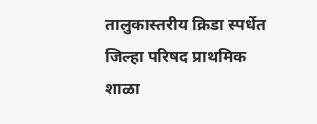तालुकास्तरीय क्रिडा स्पर्धेत जिल्हा परिषद प्राथमिक शाळा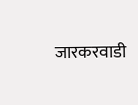जारकरवाडी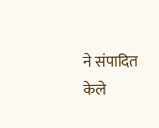ने संपादित केले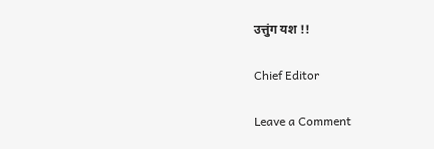उत्तुंग यश !!

Chief Editor

Leave a Comment